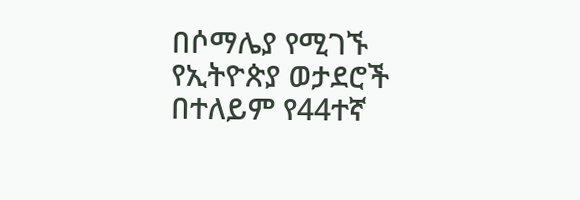በሶማሌያ የሚገኙ የኢትዮጵያ ወታደሮች በተለይም የ44ተኛ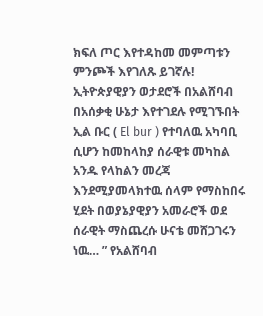ክፍለ ጦር እየተዳከመ መምጣቱን ምንጮች እየገለጹ ይገኛሉ! ኢትዮጵያዊያን ወታደሮች በአልሸባብ በአሰቃቂ ሁኔታ እየተገደሉ የሚገኙበት ኢል ቡር ( El bur ) የተባለዉ አካባቢ ሲሆን ከመከላከያ ሰራዊቱ መካከል አንዱ የላከልን መረጃ እንደሚያመላክተዉ ሰላም የማስከበሩ ሂደት በወያኔያዊያን አመራሮች ወደ ሰራዊት ማስጨረሱ ሁናቴ መሸጋገሩን ነዉ… ” የአልሸባብ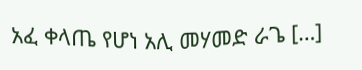አፈ ቀላጤ የሆነ አሊ መሃመድ ራጌ […]